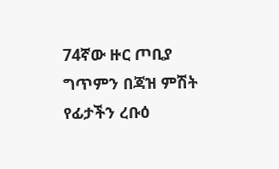74ኛው ዙር ጦቢያ ግጥምን በጃዝ ምሽት የፊታችን ረቡዕ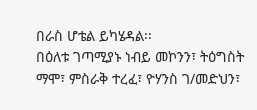በራስ ሆቴል ይካሄዳል፡፡
በዕለቱ ገጣሚያኑ ነብይ መኮንን፣ ትዕግስት ማሞ፣ ምስራቅ ተረፈ፣ ዮሃንስ ገ/መድህን፣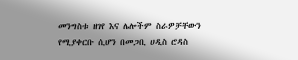መንግስቱ ዘገየ እና ሌሎችም ስራዎቻቸውን የሚያቀርቡ ሲሆን በመጋቢ ሀዲስ ሮዳስ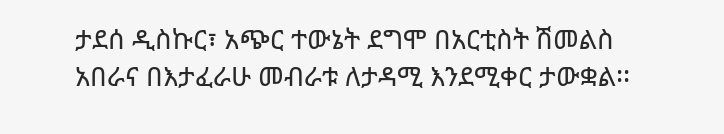ታደሰ ዲስኩር፣ አጭር ተውኔት ደግሞ በአርቲስት ሽመልስ አበራና በእታፈራሁ መብራቱ ለታዳሚ እንደሚቀር ታውቋል፡፡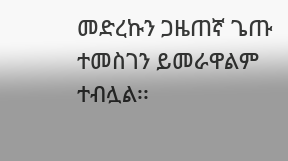መድረኩን ጋዜጠኛ ጌጡ ተመስገን ይመራዋልም ተብሏል፡፡